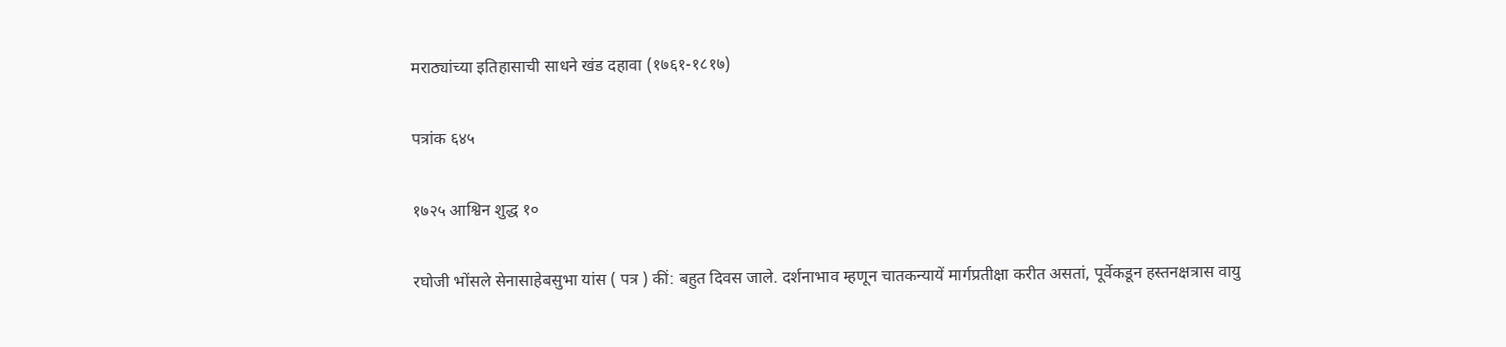मराठ्यांच्या इतिहासाची साधने खंड दहावा (१७६१-१८१७)

पत्रांक ६४५

१७२५ आश्विन शुद्ध १०

रघोजी भोंसले सेनासाहेबसुभा यांस ( पत्र ) कीं: बहुत दिवस जाले. दर्शनाभाव म्हणून चातकन्यायें मार्गप्रतीक्षा करीत असतां, पूर्वेकडून हस्तनक्षत्रास वायु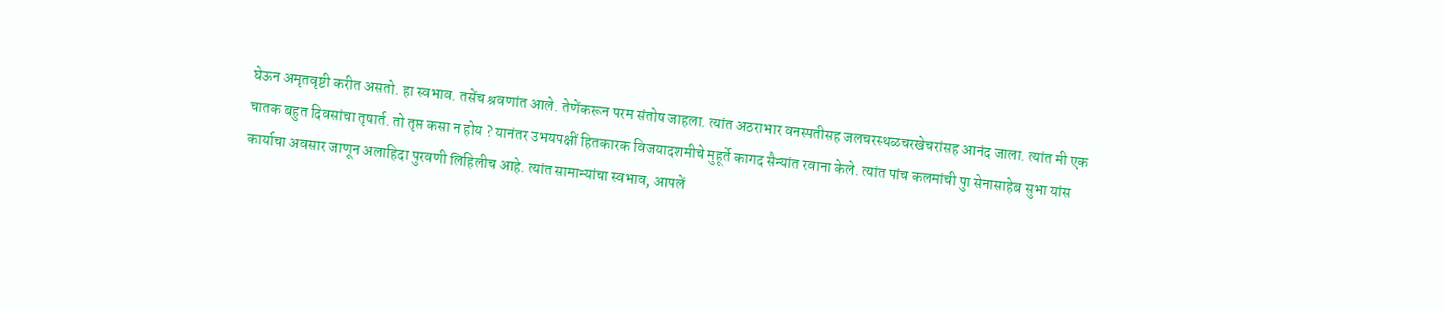घेऊन अमृतवृष्टी करीत असतो. हा स्वभाव. तसेंच श्रवणांत आले. तेणेंकरून परम संतोष जाहला. त्यांत अठराभार वनस्पतीसह जलचरस्थळचरखेचरांसह आनंद जाला. त्यांत मी एक चातक बहुत दिवसांचा तृषार्त. तो तृप्त कसा न होय ? यानंतर उभयपक्षीं हितकारक विजयादशमीचे मुहूर्ते कागद सैन्यांत रवाना केले. त्यांत पांच कलमांची पुा सेनासाहेब सुभा यांस कार्याचा अवसार जाणून अलाहिदा पुरवणी लिहिलीच आहे. त्यांत सामान्यांचा स्वभाव, आपलें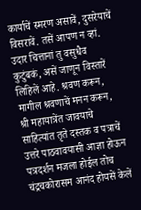कार्याचें स्मरण असावें, दुसरेयाचें विसरावें. तसें आपण न व्हां. उदार चित्तानां तु वसुधैव कुटुंबकं, असें जाणून विस्तारें लिहिलें आहे. श्रवण करून, मागील श्रवणाचें मनन करून, श्री महायात्रेंत जावयाचे साहित्यांत तृते दस्तक व पत्राचें उत्तरे पाठवावयासी आज्ञा होऊन पत्रदर्शन मजला होईल तोच चंद्रचकोरासम आनंद होयसें केलें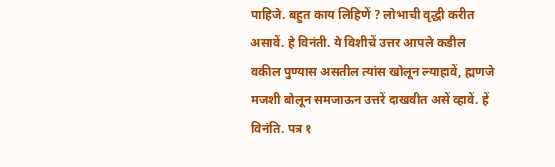पाहिजे. बहुत काय लिहिणें ? लोभाची वृद्धी करीत असावें. हे विनंती. ये विशीचें उत्तर आपले कडील वकील पुण्यास असतील त्यांस खोलून ल्याहावें, ह्मणजे मजशी बोलून समजाऊन उत्तरें दाखवीत असें व्हावें. हें विनंति. पत्र १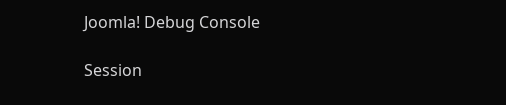Joomla! Debug Console

Session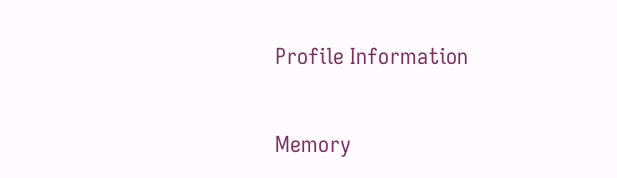Profile Information

Memory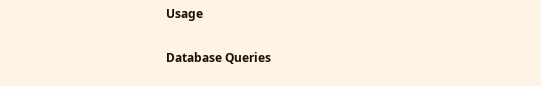Usage

Database Queries